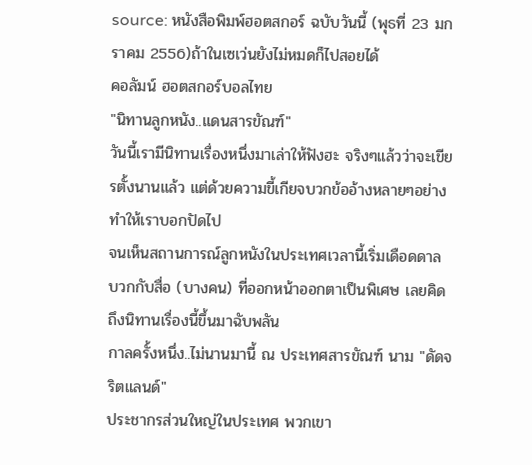source: หนังสือพิมพ์ฮอตสกอร์ ฉบับวันนี้ (พุธที่ 23 มกราคม 2556)ถ้าในเซเว่นยังไม่หมดก็ไปสอยได้
คอลัมน์ ฮอตสกอร์บอลไทย
"นิทานลูกหนัง..แดนสารขัณฑ์"
วันนี้เรามีนิทานเรื่องหนึ่งมาเล่าให้ฟังฮะ จริงๆแล้วว่าจะเขียรตั้งนานแล้ว แต่ด้วยความขี้เกียจบวกข้ออ้างหลายๆอย่างทำให้เราบอกปัดไป
จนเห็นสถานการณ์ลูกหนังในประเทศเวลานี้เริ่มเดือดดาล บวกกับสื่อ (บางคน) ที่ออกหน้าออกตาเป็นพิเศษ เลยคิดถึงนิทานเรื่องนี้ขึ้นมาฉับพลัน
กาลครั้งหนึ่ง..ไม่นานมานี้ ณ ประเทศสารขัณฑ์ นาม "ดัดจริตแลนด์"
ประชากรส่วนใหญ่ในประเทศ พวกเขา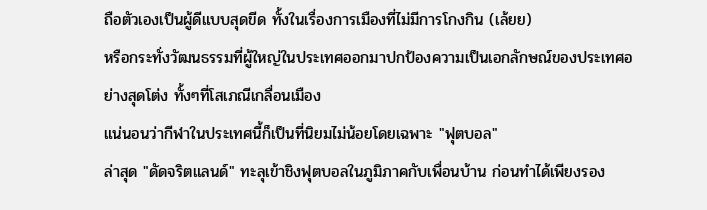ถือตัวเองเป็นผู้ดีแบบสุดขีด ทั้งในเรื่องการเมืองที่ไม่มีการโกงกิน (เล้ยย)
หรือกระทั่งวัฒนธรรมที่ผู้ใหญ่ในประเทศออกมาปกป้องความเป็นเอกลักษณ์ของประเทศอย่างสุดโต่ง ทั้งๆที่โสเภณีเกลื่อนเมือง
แน่นอนว่ากีฬาในประเทศนี้ก็เป็นที่นิยมไม่น้อยโดยเฉพาะ "ฟุตบอล"
ล่าสุด "ดัดจริตแลนด์" ทะลุเข้าชิงฟุตบอลในภูมิภาคกับเพื่อนบ้าน ก่อนทำได้เพียงรอง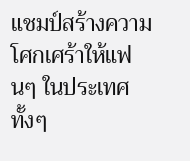แชมป์สร้างความโศกเศร้าให้แฟนๆ ในประเทศ ทั้งๆ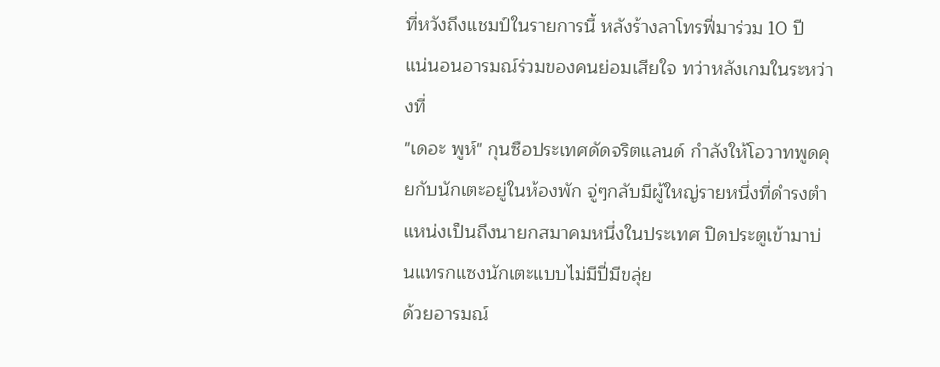ที่หวังถึงแชมป์ในรายการนี้ หลังร้างลาโทรฟี่มาร่วม 10 ปี
แน่นอนอารมณ์ร่วมของคนย่อมเสียใจ ทว่าหลังเกมในระหว่างที่
"เดอะ พูห์" กุนซือประเทศดัดจริตแลนด์ กำลังให้โอวาทพูดคุยกับนักเตะอยู่ในห้องพัก จู่ๆกลับมีผู้ใหญ่รายหนึ่งที่ดำรงตำแหน่งเป็นถึงนายกสมาคมหนึ่งในประเทศ ปิดประตูเข้ามาบ่นแทรกแซงนักเตะแบบไม่มีปี่มีขลุ่ย
ด้วยอารมณ์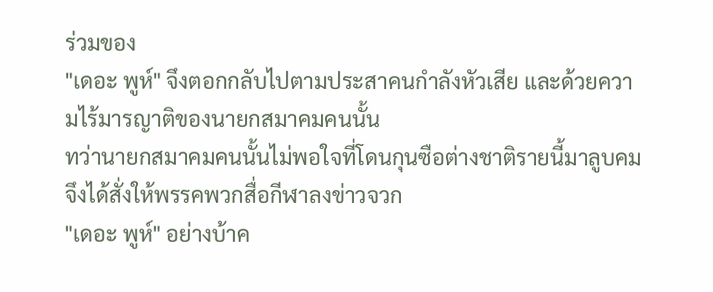ร่วมของ
"เดอะ พูห์" จึงตอกกลับไปตามประสาคนกำลังหัวเสีย และด้วยความไร้มารญาติของนายกสมาคมคนนั้น
ทว่านายกสมาคมคนนั้นไม่พอใจที่โดนกุนซือต่างชาติรายนี้มาลูบคม จึงได้สั่งให้พรรคพวกสื่อกีฬาลงข่าวจวก
"เดอะ พูห์" อย่างบ้าค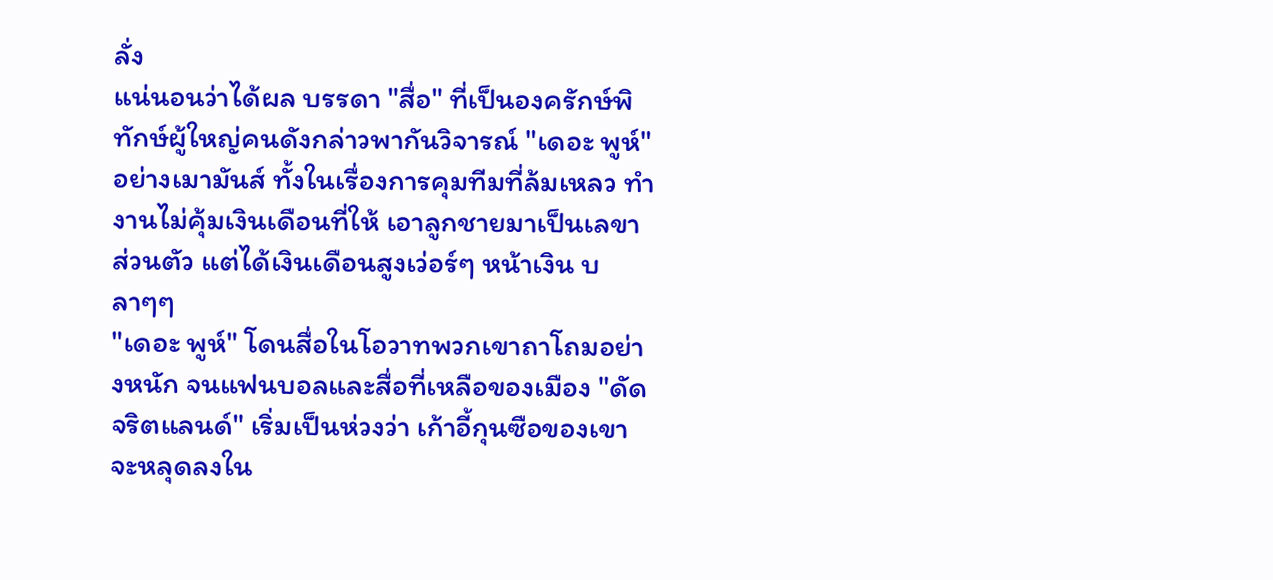ลั่ง
แน่นอนว่าได้ผล บรรดา "สื่อ" ที่เป็นองครักษ์พิทักษ์ผู้ใหญ่คนดังกล่าวพากันวิจารณ์ "เดอะ พูห์" อย่างเมามันส์ ทั้งในเรื่องการคุมทีมที่ล้มเหลว ทำงานไม่คุ้มเงินเดือนที่ให้ เอาลูกชายมาเป็นเลขาส่วนตัว แต่ได้เงินเดือนสูงเว่อร์ๆ หน้าเงิน บลาๆๆ
"เดอะ พูห์" โดนสื่อในโอวาทพวกเขาถาโถมอย่างหนัก จนแฟนบอลและสื่อที่เหลือของเมือง "ดัดจริตแลนด์" เริ่มเป็นห่วงว่า เก้าอี้กุนซือของเขาจะหลุดลงใน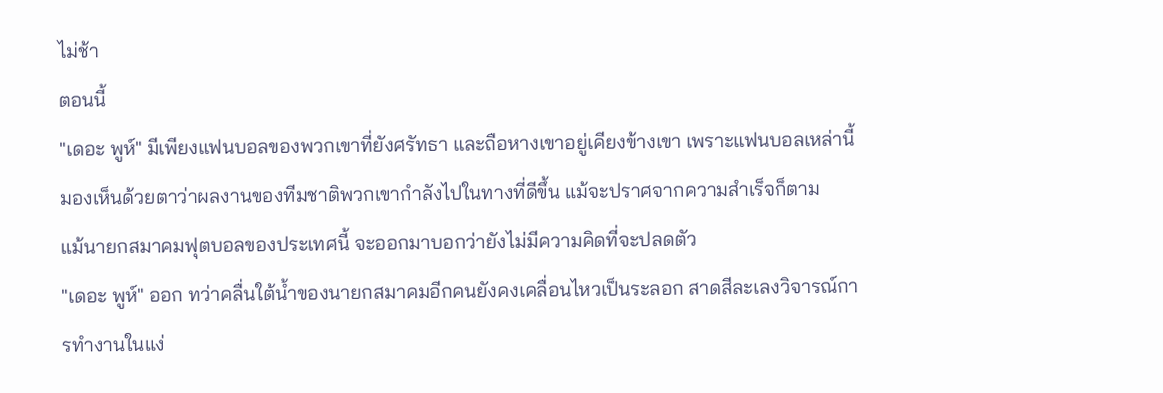ไม่ช้า
ตอนนี้
"เดอะ พูห์" มีเพียงแฟนบอลของพวกเขาที่ยังศรัทธา และถือหางเขาอยู่เคียงข้างเขา เพราะแฟนบอลเหล่านี้มองเห็นด้วยตาว่าผลงานของทีมชาติพวกเขากำลังไปในทางที่ดีขึ้น แม้จะปราศจากความสำเร็จก็ตาม
แม้นายกสมาคมฟุตบอลของประเทศนี้ จะออกมาบอกว่ายังไม่มีความคิดที่จะปลดตัว
"เดอะ พูห์" ออก ทว่าคลื่นใต้น้ำของนายกสมาคมอีกคนยังคงเคลื่อนไหวเป็นระลอก สาดสีละเลงวิจารณ์การทำงานในแง่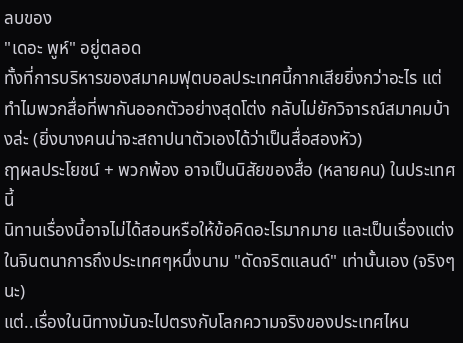ลบของ
"เดอะ พูห์" อยู่ตลอด
ทั้งที่การบริหารของสมาคมฟุตบอลประเทศนี้กากเสียยิ่งกว่าอะไร แต่ทำไมพวกสื่อที่พากันออกตัวอย่างสุดโต่ง กลับไม่ยักวิจารณ์สมาคมบ้างล่ะ (ยิ่งบางคนน่าจะสถาปนาตัวเองได้ว่าเป็นสื่อสองหัว)
ฤๅผลประโยชน์ + พวกพ้อง อาจเป็นนิสัยของสื่อ (หลายคน) ในประเทศนี้
นิทานเรื่องนี้อาจไม่ได้สอนหรือให้ข้อคิดอะไรมากมาย และเป็นเรื่องแต่งในจินตนาการถึงประเทศๆหนึ่งนาม "ดัดจริตแลนด์" เท่านั้นเอง (จริงๆนะ)
แต่..เรื่องในนิทางมันจะไปตรงกับโลกความจริงของประเทศไหน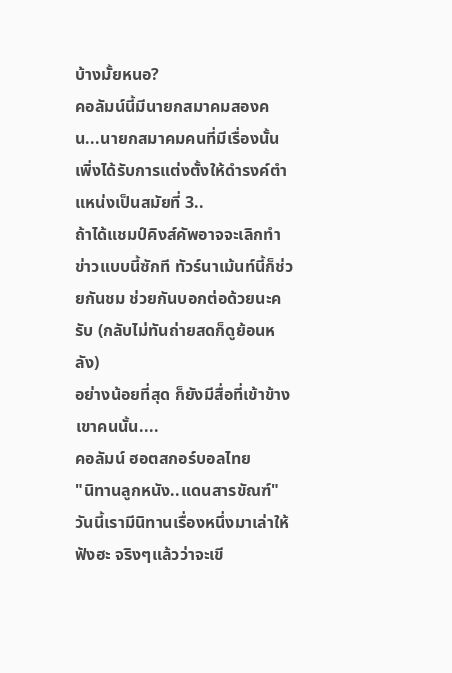บ้างมั้ยหนอ?
คอลัมน์นี้มีนายกสมาคมสองคน...นายกสมาคมคนที่มีเรื่องนั้น เพิ่งได้รับการแต่งตั้งให้ดำรงค์ตำแหน่งเป็นสมัยที่ 3..
ถ้าได้แชมป์คิงส์คัพอาจจะเลิกทำข่าวแบบนี้ซักที ทัวร์นาเม้นท์นี้ก็ช่วยกันชม ช่วยกันบอกต่อด้วยนะครับ (กลับไม่ทันถ่ายสดก็ดูย้อนหลัง)
อย่างน้อยที่สุด ก็ยังมีสื่อที่เข้าข้างเขาคนนั้น....
คอลัมน์ ฮอตสกอร์บอลไทย
"นิทานลูกหนัง..แดนสารขัณฑ์"
วันนี้เรามีนิทานเรื่องหนึ่งมาเล่าให้ฟังฮะ จริงๆแล้วว่าจะเขี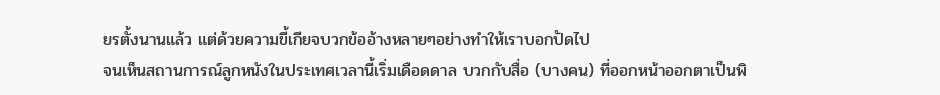ยรตั้งนานแล้ว แต่ด้วยความขี้เกียจบวกข้ออ้างหลายๆอย่างทำให้เราบอกปัดไป
จนเห็นสถานการณ์ลูกหนังในประเทศเวลานี้เริ่มเดือดดาล บวกกับสื่อ (บางคน) ที่ออกหน้าออกตาเป็นพิ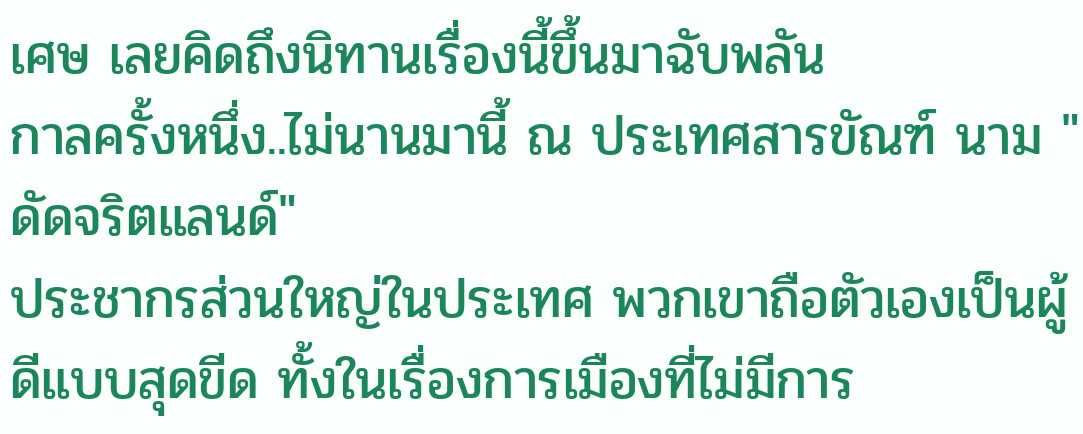เศษ เลยคิดถึงนิทานเรื่องนี้ขึ้นมาฉับพลัน
กาลครั้งหนึ่ง..ไม่นานมานี้ ณ ประเทศสารขัณฑ์ นาม "ดัดจริตแลนด์"
ประชากรส่วนใหญ่ในประเทศ พวกเขาถือตัวเองเป็นผู้ดีแบบสุดขีด ทั้งในเรื่องการเมืองที่ไม่มีการ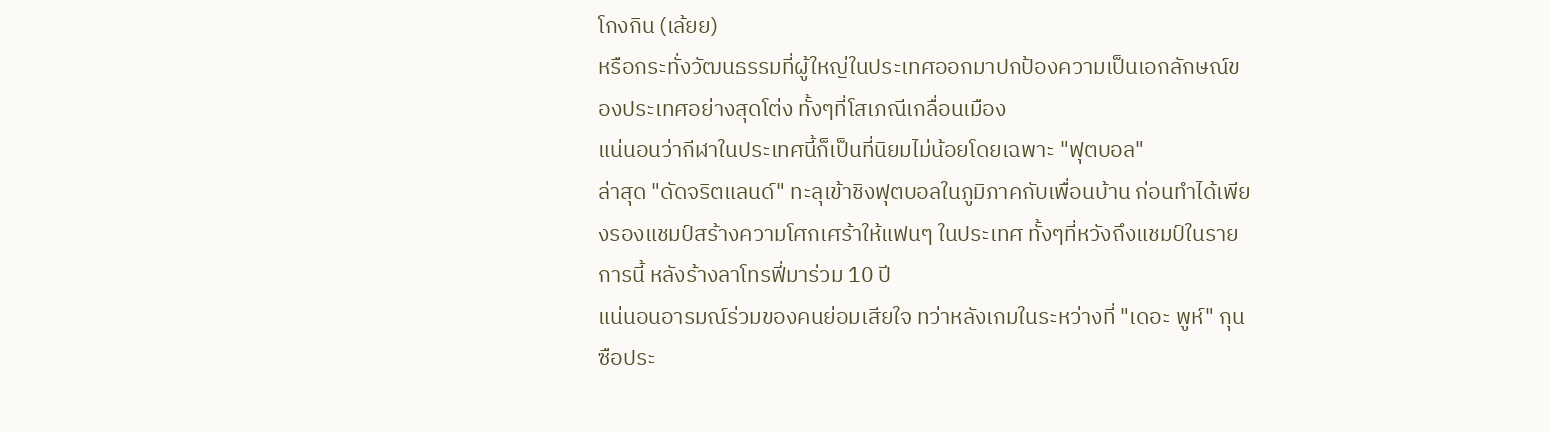โกงกิน (เล้ยย)
หรือกระทั่งวัฒนธรรมที่ผู้ใหญ่ในประเทศออกมาปกป้องความเป็นเอกลักษณ์ของประเทศอย่างสุดโต่ง ทั้งๆที่โสเภณีเกลื่อนเมือง
แน่นอนว่ากีฬาในประเทศนี้ก็เป็นที่นิยมไม่น้อยโดยเฉพาะ "ฟุตบอล"
ล่าสุด "ดัดจริตแลนด์" ทะลุเข้าชิงฟุตบอลในภูมิภาคกับเพื่อนบ้าน ก่อนทำได้เพียงรองแชมป์สร้างความโศกเศร้าให้แฟนๆ ในประเทศ ทั้งๆที่หวังถึงแชมป์ในรายการนี้ หลังร้างลาโทรฟี่มาร่วม 10 ปี
แน่นอนอารมณ์ร่วมของคนย่อมเสียใจ ทว่าหลังเกมในระหว่างที่ "เดอะ พูห์" กุนซือประ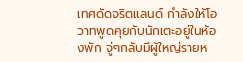เทศดัดจริตแลนด์ กำลังให้โอวาทพูดคุยกับนักเตะอยู่ในห้องพัก จู่ๆกลับมีผู้ใหญ่รายห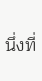นึ่งที่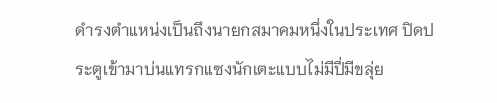ดำรงตำแหน่งเป็นถึงนายกสมาคมหนึ่งในประเทศ ปิดประตูเข้ามาบ่นแทรกแซงนักเตะแบบไม่มีปี่มีขลุ่ย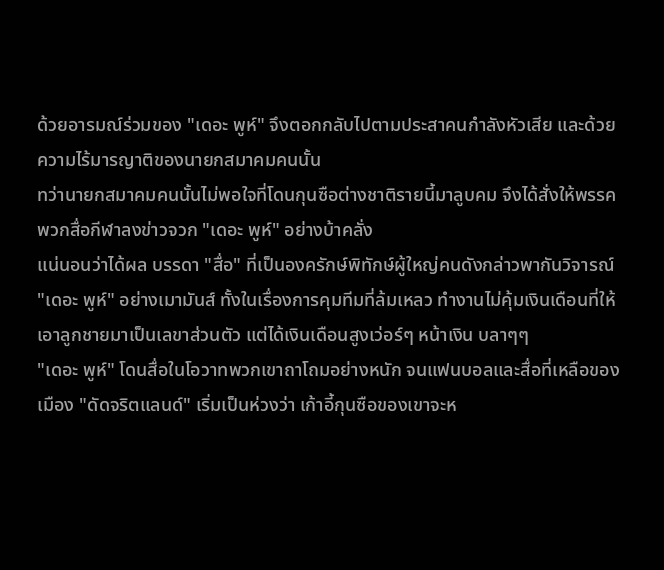ด้วยอารมณ์ร่วมของ "เดอะ พูห์" จึงตอกกลับไปตามประสาคนกำลังหัวเสีย และด้วยความไร้มารญาติของนายกสมาคมคนนั้น
ทว่านายกสมาคมคนนั้นไม่พอใจที่โดนกุนซือต่างชาติรายนี้มาลูบคม จึงได้สั่งให้พรรคพวกสื่อกีฬาลงข่าวจวก "เดอะ พูห์" อย่างบ้าคลั่ง
แน่นอนว่าได้ผล บรรดา "สื่อ" ที่เป็นองครักษ์พิทักษ์ผู้ใหญ่คนดังกล่าวพากันวิจารณ์ "เดอะ พูห์" อย่างเมามันส์ ทั้งในเรื่องการคุมทีมที่ล้มเหลว ทำงานไม่คุ้มเงินเดือนที่ให้ เอาลูกชายมาเป็นเลขาส่วนตัว แต่ได้เงินเดือนสูงเว่อร์ๆ หน้าเงิน บลาๆๆ
"เดอะ พูห์" โดนสื่อในโอวาทพวกเขาถาโถมอย่างหนัก จนแฟนบอลและสื่อที่เหลือของเมือง "ดัดจริตแลนด์" เริ่มเป็นห่วงว่า เก้าอี้กุนซือของเขาจะห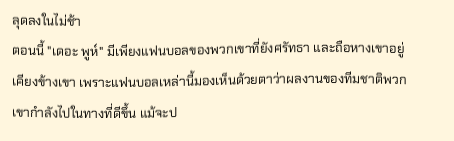ลุดลงในไม่ช้า
ตอนนี้ "เดอะ พูห์" มีเพียงแฟนบอลของพวกเขาที่ยังศรัทธา และถือหางเขาอยู่เคียงข้างเขา เพราะแฟนบอลเหล่านี้มองเห็นด้วยตาว่าผลงานของทีมชาติพวกเขากำลังไปในทางที่ดีขึ้น แม้จะป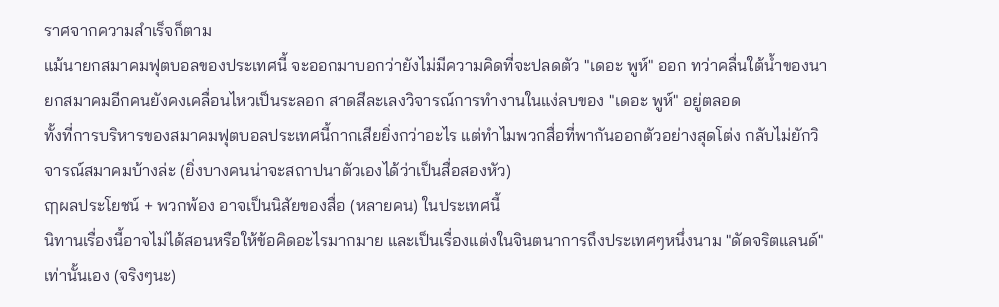ราศจากความสำเร็จก็ตาม
แม้นายกสมาคมฟุตบอลของประเทศนี้ จะออกมาบอกว่ายังไม่มีความคิดที่จะปลดตัว "เดอะ พูห์" ออก ทว่าคลื่นใต้น้ำของนายกสมาคมอีกคนยังคงเคลื่อนไหวเป็นระลอก สาดสีละเลงวิจารณ์การทำงานในแง่ลบของ "เดอะ พูห์" อยู่ตลอด
ทั้งที่การบริหารของสมาคมฟุตบอลประเทศนี้กากเสียยิ่งกว่าอะไร แต่ทำไมพวกสื่อที่พากันออกตัวอย่างสุดโต่ง กลับไม่ยักวิจารณ์สมาคมบ้างล่ะ (ยิ่งบางคนน่าจะสถาปนาตัวเองได้ว่าเป็นสื่อสองหัว)
ฤๅผลประโยชน์ + พวกพ้อง อาจเป็นนิสัยของสื่อ (หลายคน) ในประเทศนี้
นิทานเรื่องนี้อาจไม่ได้สอนหรือให้ข้อคิดอะไรมากมาย และเป็นเรื่องแต่งในจินตนาการถึงประเทศๆหนึ่งนาม "ดัดจริตแลนด์" เท่านั้นเอง (จริงๆนะ)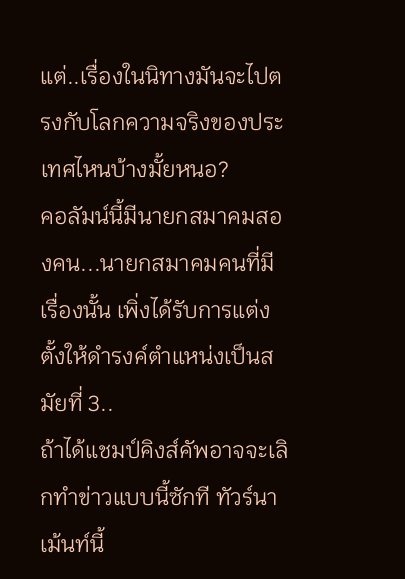แต่..เรื่องในนิทางมันจะไปตรงกับโลกความจริงของประเทศไหนบ้างมั้ยหนอ?
คอลัมน์นี้มีนายกสมาคมสองคน...นายกสมาคมคนที่มีเรื่องนั้น เพิ่งได้รับการแต่งตั้งให้ดำรงค์ตำแหน่งเป็นสมัยที่ 3..
ถ้าได้แชมป์คิงส์คัพอาจจะเลิกทำข่าวแบบนี้ซักที ทัวร์นาเม้นท์นี้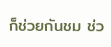ก็ช่วยกันชม ช่ว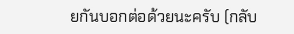ยกันบอกต่อด้วยนะครับ (กลับ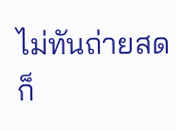ไม่ทันถ่ายสดก็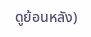ดูย้อนหลัง)